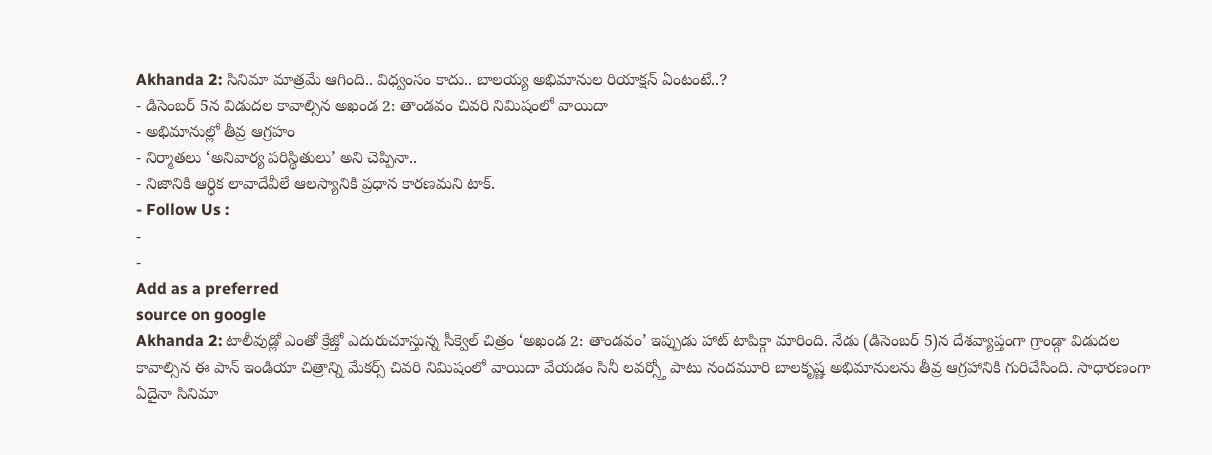Akhanda 2: సినిమా మాత్రమే ఆగింది.. విధ్వంసం కాదు.. బాలయ్య అభిమానుల రియాక్షన్ ఏంటంటే..?
- డిసెంబర్ 5న విడుదల కావాల్సిన అఖండ 2: తాండవం చివరి నిమిషంలో వాయిదా
- అభిమానుల్లో తీవ్ర ఆగ్రహం
- నిర్మాతలు ‘అనివార్య పరిస్థితులు’ అని చెప్పినా..
- నిజానికి ఆర్ధిక లావాదేవీలే ఆలస్యానికి ప్రధాన కారణమని టాక్.
- Follow Us :
-
-
Add as a preferred
source on google
Akhanda 2: టాలీవుడ్లో ఎంతో క్రేజ్తో ఎదురుచూస్తున్న సీక్వెల్ చిత్రం ‘అఖండ 2: తాండవం’ ఇప్పుడు హాట్ టాపిక్గా మారింది. నేడు (డిసెంబర్ 5)న దేశవ్యాప్తంగా గ్రాండ్గా విడుదల కావాల్సిన ఈ పాన్ ఇండియా చిత్రాన్ని మేకర్స్ చివరి నిమిషంలో వాయిదా వేయడం సినీ లవర్స్తో పాటు నందమూరి బాలకృష్ణ అభిమానులను తీవ్ర ఆగ్రహానికి గురిచేసింది. సాధారణంగా ఏదైనా సినిమా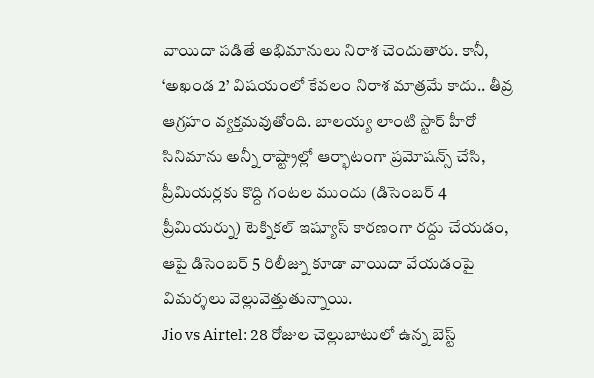వాయిదా పడితే అభిమానులు నిరాశ చెందుతారు. కానీ, ‘అఖండ 2’ విషయంలో కేవలం నిరాశ మాత్రమే కాదు.. తీవ్ర ఆగ్రహం వ్యక్తమవుతోంది. బాలయ్య లాంటి స్టార్ హీరో సినిమాను అన్నీ రాష్ట్రాల్లో ఆర్భాటంగా ప్రమోషన్స్ చేసి, ప్రీమియర్లకు కొద్ది గంటల ముందు (డిసెంబర్ 4 ప్రీమియర్ను) టెక్నికల్ ఇష్యూస్ కారణంగా రద్దు చేయడం, ఆపై డిసెంబర్ 5 రిలీజ్ను కూడా వాయిదా వేయడంపై విమర్శలు వెల్లువెత్తుతున్నాయి.
Jio vs Airtel: 28 రోజుల చెల్లుబాటులో ఉన్న బెస్ట్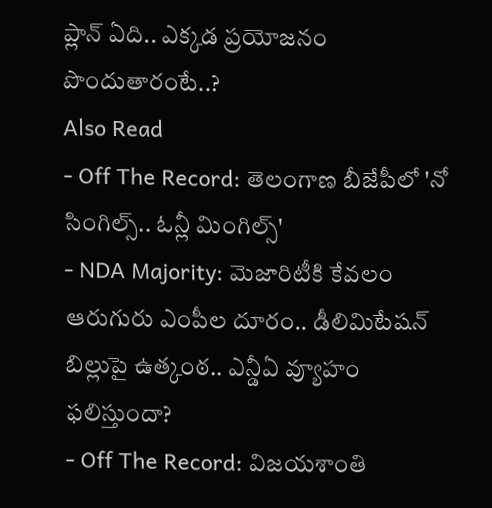ప్లాన్ ఏది.. ఎక్కడ ప్రయోజనం పొందుతారంటే..?
Also Read
- Off The Record: తెలంగాణ బీజేపీలో 'నో సింగిల్స్.. ఓన్లీ మింగిల్స్'
- NDA Majority: మెజారిటీకి కేవలం ఆరుగురు ఎంపీల దూరం.. డీలిమిటేషన్ బిల్లుపై ఉత్కంఠ.. ఎన్డీఏ వ్యూహం ఫలిస్తుందా?
- Off The Record: విజయశాంతి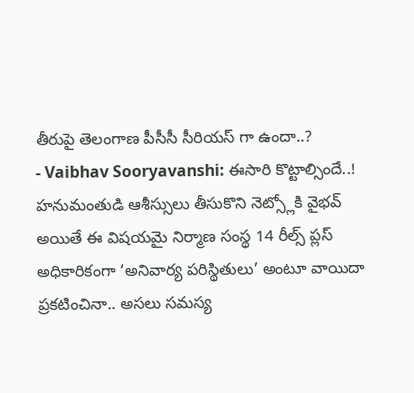తీరుపై తెలంగాణ పీసీసీ సీరియస్ గా ఉందా..?
- Vaibhav Sooryavanshi: ఈసారి కొట్టాల్సిందే..! హనుమంతుడి ఆశీస్సులు తీసుకొని నెట్స్లోకి వైభవ్
అయితే ఈ విషయమై నిర్మాణ సంస్థ 14 రీల్స్ ప్లస్ అధికారికంగా ‘అనివార్య పరిస్థితులు’ అంటూ వాయిదా ప్రకటించినా.. అసలు సమస్య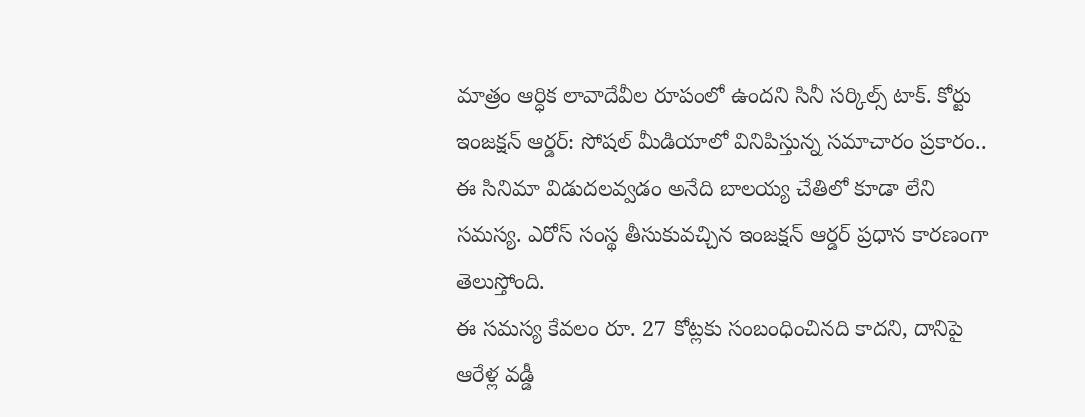మాత్రం ఆర్ధిక లావాదేవీల రూపంలో ఉందని సినీ సర్కిల్స్ టాక్. కోర్టు ఇంజక్షన్ ఆర్డర్: సోషల్ మీడియాలో వినిపిస్తున్న సమాచారం ప్రకారం.. ఈ సినిమా విడుదలవ్వడం అనేది బాలయ్య చేతిలో కూడా లేని సమస్య. ఎరోస్ సంస్థ తీసుకువచ్చిన ఇంజక్షన్ ఆర్డర్ ప్రధాన కారణంగా తెలుస్తోంది.
ఈ సమస్య కేవలం రూ. 27 కోట్లకు సంబంధించినది కాదని, దానిపై ఆరేళ్ల వడ్డీ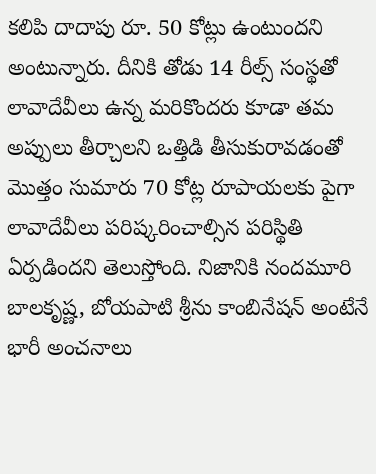కలిపి దాదాపు రూ. 50 కోట్లు ఉంటుందని అంటున్నారు. దీనికి తోడు 14 రీల్స్ సంస్థతో లావాదేవీలు ఉన్న మరికొందరు కూడా తమ అప్పులు తీర్చాలని ఒత్తిడి తీసుకురావడంతో మొత్తం సుమారు 70 కోట్ల రూపాయలకు పైగా లావాదేవీలు పరిష్కరించాల్సిన పరిస్థితి ఏర్పడిందని తెలుస్తోంది. నిజానికి నందమూరి బాలకృష్ణ, బోయపాటి శ్రీను కాంబినేషన్ అంటేనే భారీ అంచనాలు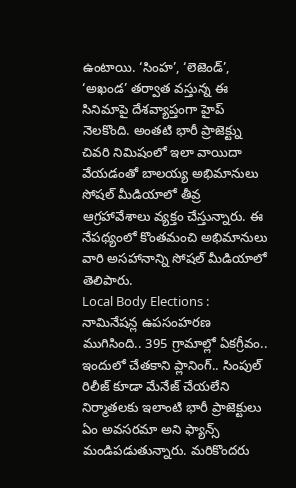ఉంటాయి. ‘సింహ’, ‘లెజెండ్’, ‘అఖండ’ తర్వాత వస్తున్న ఈ సినిమాపై దేశవ్యాప్తంగా హైప్ నెలకొంది. అంతటి భారీ ప్రాజెక్ట్ను చివరి నిమిషంలో ఇలా వాయిదా వేయడంతో బాలయ్య అభిమానులు సోషల్ మీడియాలో తీవ్ర ఆగ్రహావేశాలు వ్యక్తం చేస్తున్నారు. ఈ నేపథ్యంలో కొంతమంచి అభిమానులు వారి అసహానాన్ని సోషల్ మీడియాలో తెలిపారు.
Local Body Elections : నామినేషన్ల ఉపసంహరణ ముగిసింది.. 395 గ్రామాల్లో ఏకగ్రీవం..
ఇందులో చేతకాని ప్లానింగ్.. సింపుల్ రిలీజ్ కూడా మేనేజ్ చేయలేని నిర్మాతలకు ఇలాంటి భారీ ప్రాజెక్టులు ఏం అవసరమా అని ఫ్యాన్స్ మండిపడుతున్నారు. మరికొందరు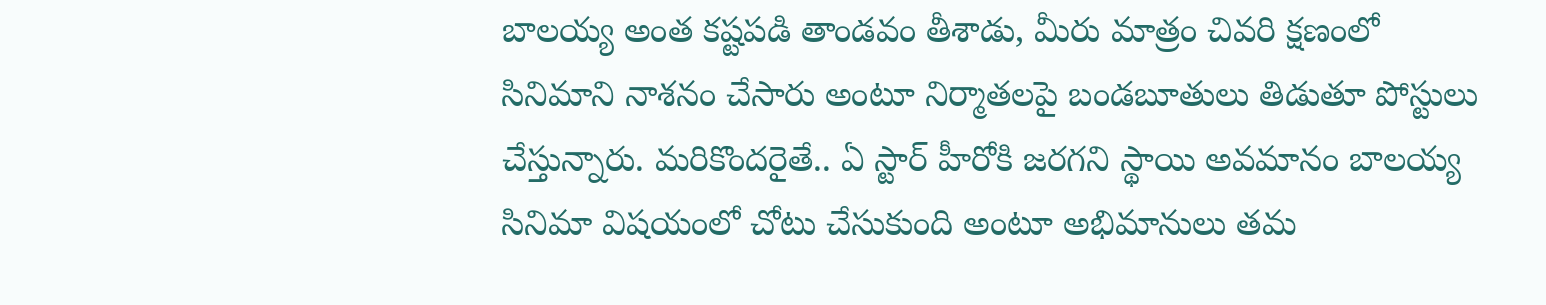బాలయ్య అంత కష్టపడి తాండవం తీశాడు, మీరు మాత్రం చివరి క్షణంలో సినిమాని నాశనం చేసారు అంటూ నిర్మాతలపై బండబూతులు తిడుతూ పోస్టులు చేస్తున్నారు. మరికొందరైతే.. ఏ స్టార్ హీరోకి జరగని స్థాయి అవమానం బాలయ్య సినిమా విషయంలో చోటు చేసుకుంది అంటూ అభిమానులు తమ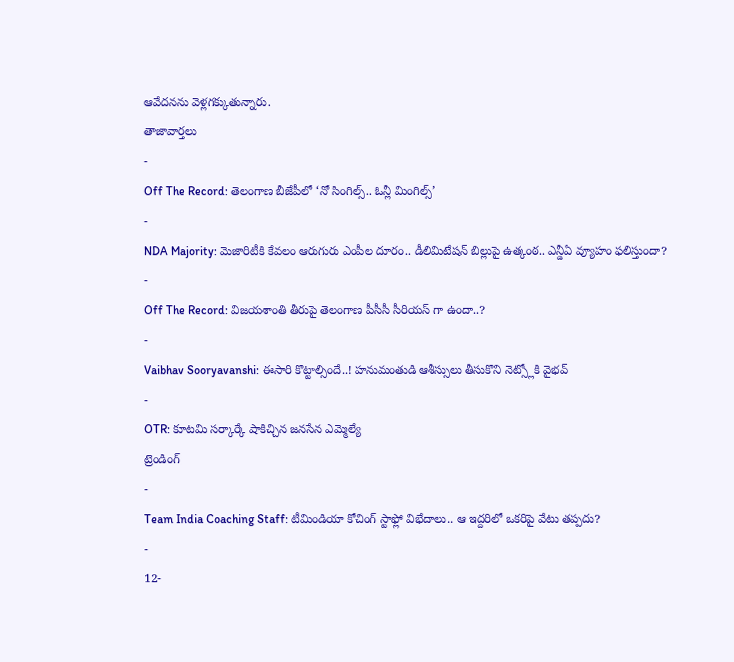ఆవేదనను వెళ్లగక్కుతున్నారు.
తాజావార్తలు
-
Off The Record: తెలంగాణ బీజేపీలో ‘నో సింగిల్స్.. ఓన్లీ మింగిల్స్’
-
NDA Majority: మెజారిటీకి కేవలం ఆరుగురు ఎంపీల దూరం.. డీలిమిటేషన్ బిల్లుపై ఉత్కంఠ.. ఎన్డీఏ వ్యూహం ఫలిస్తుందా?
-
Off The Record: విజయశాంతి తీరుపై తెలంగాణ పీసీసీ సీరియస్ గా ఉందా..?
-
Vaibhav Sooryavanshi: ఈసారి కొట్టాల్సిందే..! హనుమంతుడి ఆశీస్సులు తీసుకొని నెట్స్లోకి వైభవ్
-
OTR: కూటమి సర్కార్కే షాకిచ్చిన జనసేన ఎమ్మెల్యే
ట్రెండింగ్
-
Team India Coaching Staff: టీమిండియా కోచింగ్ స్టాఫ్లో విభేదాలు.. ఆ ఇద్దరిలో ఒకరిపై వేటు తప్పదు?
-
12-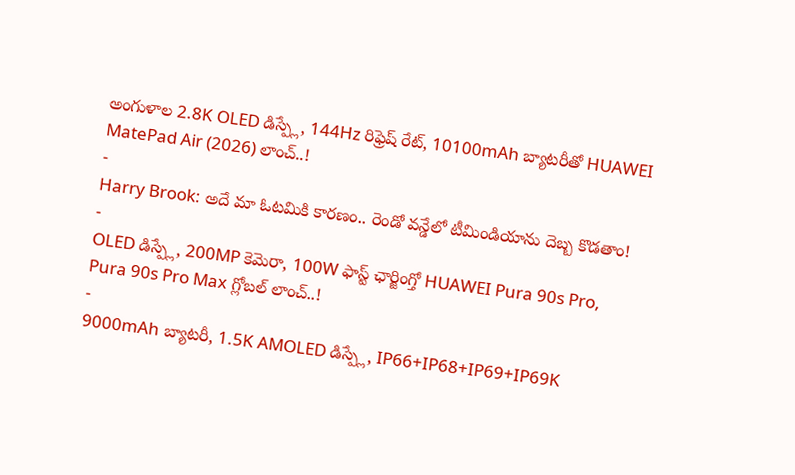అంగుళాల 2.8K OLED డిస్ప్లే, 144Hz రిఫ్రెష్ రేట్, 10100mAh బ్యాటరీతో HUAWEI MatePad Air (2026) లాంచ్..!
-
Harry Brook: అదే మా ఓటమికి కారణం.. రెండో వన్డేలో టీమిండియాను దెబ్బ కొడతాం!
-
OLED డిస్ప్లే, 200MP కెమెరా, 100W ఫాస్ట్ ఛార్జింగ్తో HUAWEI Pura 90s Pro, Pura 90s Pro Max గ్లోబల్ లాంచ్..!
-
9000mAh బ్యాటరీ, 1.5K AMOLED డిస్ప్లే, IP66+IP68+IP69+IP69K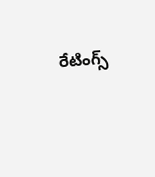రేటింగ్స్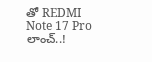తో REDMI Note 17 Pro లాంచ్..!